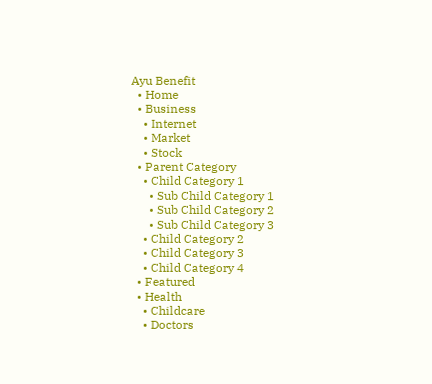Ayu Benefit
  • Home
  • Business
    • Internet
    • Market
    • Stock
  • Parent Category
    • Child Category 1
      • Sub Child Category 1
      • Sub Child Category 2
      • Sub Child Category 3
    • Child Category 2
    • Child Category 3
    • Child Category 4
  • Featured
  • Health
    • Childcare
    • Doctors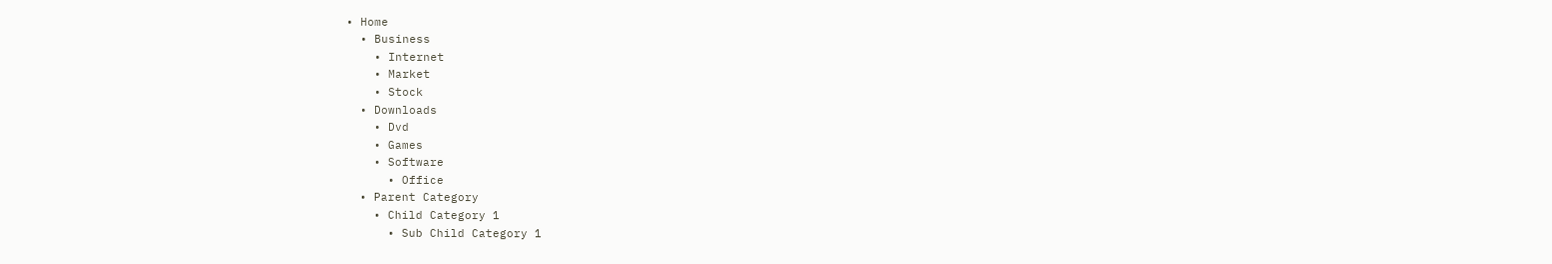• Home
  • Business
    • Internet
    • Market
    • Stock
  • Downloads
    • Dvd
    • Games
    • Software
      • Office
  • Parent Category
    • Child Category 1
      • Sub Child Category 1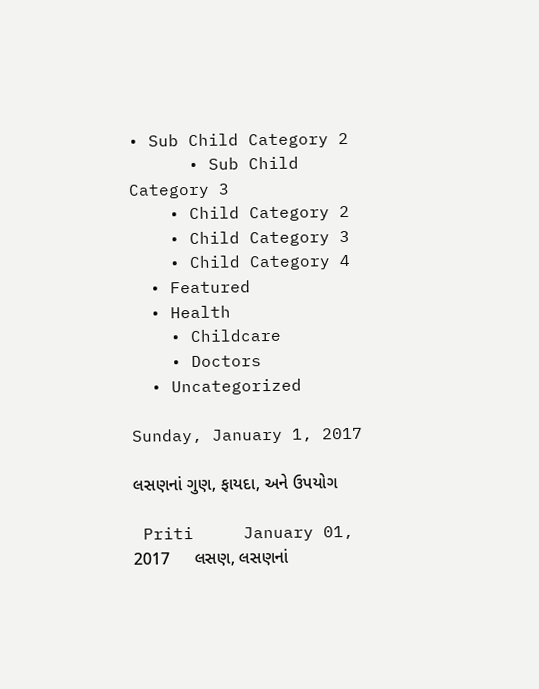• Sub Child Category 2
      • Sub Child Category 3
    • Child Category 2
    • Child Category 3
    • Child Category 4
  • Featured
  • Health
    • Childcare
    • Doctors
  • Uncategorized

Sunday, January 1, 2017

લસણનાં ગુણ, ફાયદા, અને ઉપયોગ

 Priti     January 01, 2017     લસણ, લસણનાં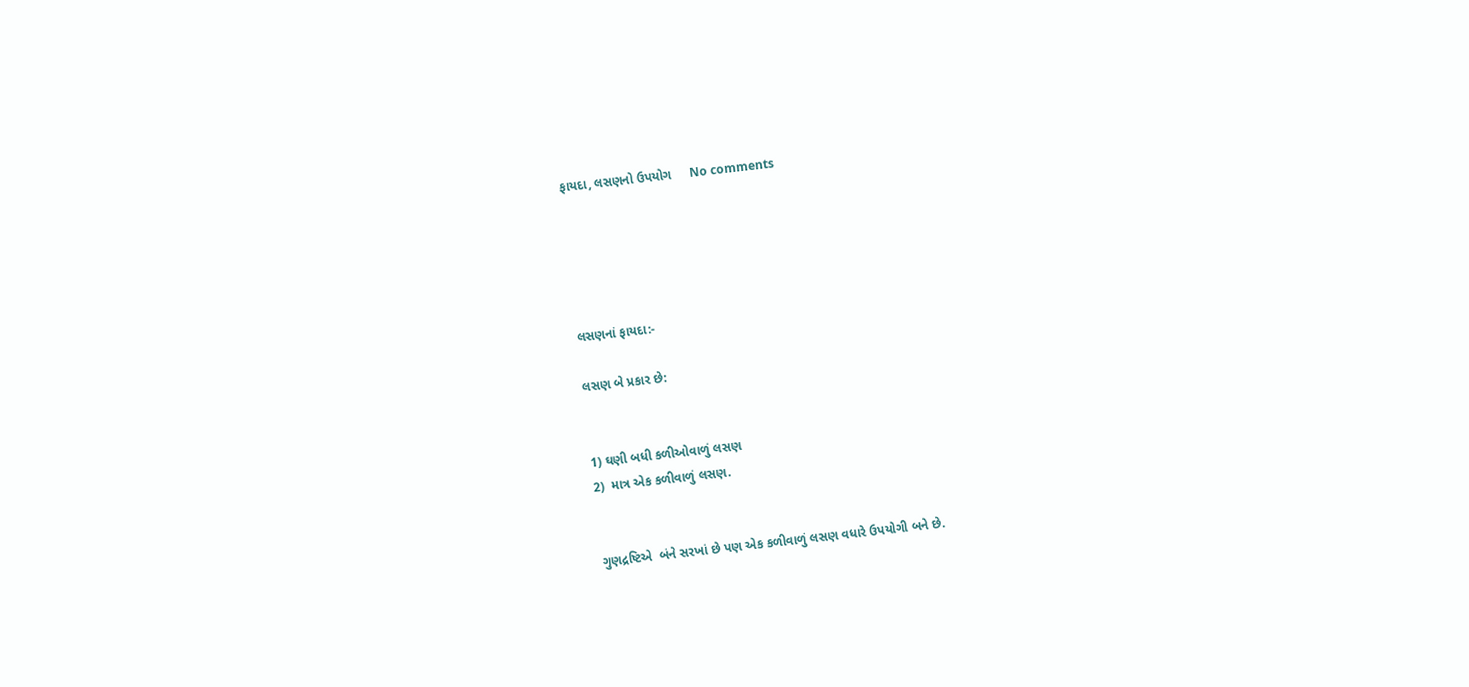ફાયદા, લસણનો ઉપયોગ     No comments





લસણનાં ફાયદા:-

લસણ બે પ્રકાર છે:


1) ઘણી બધી કળીઓવાળું લસણ
2)  માત્ર એક કળીવાળું લસણ.


ગુણદ્રષ્ટિએ  બંને સરખાં છે પણ એક કળીવાળું લસણ વધારે ઉપયોગી બને છે.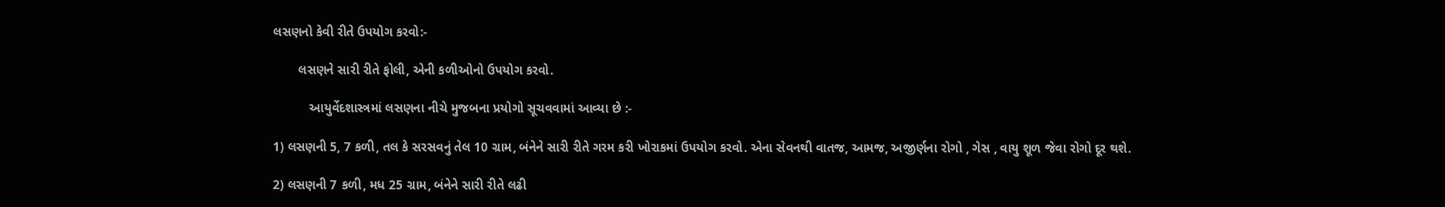લસણનો કેવી રીતે ઉપયોગ કરવો:-

       લસણને સારી રીતે ફોલી, એની કળીઓનો ઉપયોગ કરવો.

          આયુર્વેદશાસ્ત્રમાં લસણના નીચે મુજબના પ્રયોગો સૂચવવામાં આવ્યા છે :-

1) લસણની 5, 7 કળી, તલ કે સરસવનું તેલ 10 ગ્રામ, બંનેને સારી રીતે ગરમ કરી ખોરાકમાં ઉપયોગ કરવો. એના સેવનથી વાતજ, આમજ, અજીર્ણના રોગો , ગેસ , વાયુ શૂળ જેવા રોગો દૂર થશે.

2) લસણની 7 કળી, મધ 25 ગ્રામ, બંનેને સારી રીતે લઢી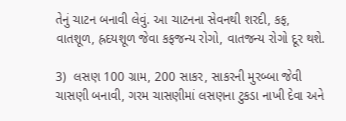તેનું ચાટન બનાવી લેવું. આ ચાટનના સેવનથી શરદી, કફ, વાતશૂળ, હ્રદયશૂળ જેવા કફજન્ય રોગો, વાતજન્ય રોગો દૂર થશે.

3)  લસણ 100 ગ્રામ, 200 સાકર, સાકરની મુરબ્બા જેવી ચાસણી બનાવી, ગરમ ચાસણીમાં લસણના ટુકડા નાખી દેવા અને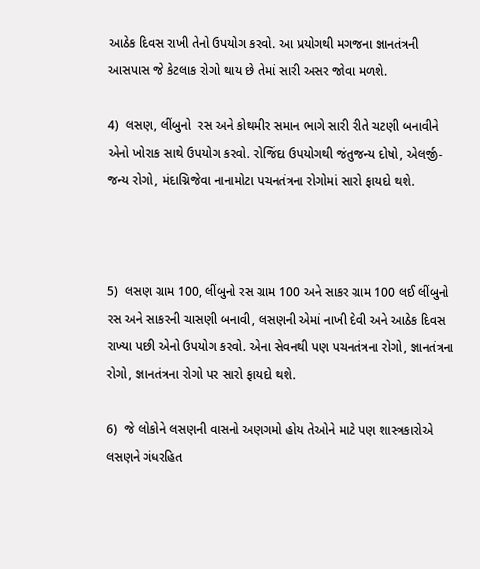આઠેક દિવસ રાખી તેનો ઉપયોગ કરવો. આ પ્રયોગથી મગજના જ્ઞાનતંત્રની આસપાસ જે કેટલાક રોગો થાય છે તેમાં સારી અસર જોવા મળશે.

4)  લસણ, લીંબુનો  રસ અને કોથમીર સમાન ભાગે સારી રીતે ચટણી બનાવીને એનો ખોરાક સાથે ઉપયોગ કરવો. રોજિંદા ઉપયોગથી જંતુજન્ય દોષો, એલર્જી-જન્ય રોગો, મંદાગ્નિજેવા નાનામોટા પચનતંત્રના રોગોમાં સારો ફાયદો થશે.



5)  લસણ ગ્રામ 100, લીંબુનો રસ ગ્રામ 100 અને સાકર ગ્રામ 100 લઈ લીંબુનો રસ અને સાકરની ચાસણી બનાવી, લસણની એમાં નાખી દેવી અને આઠેક દિવસ રાખ્યા પછી એનો ઉપયોગ કરવો. એના સેવનથી પણ પચનતંત્રના રોગો, જ્ઞાનતંત્રના રોગો, જ્ઞાનતંત્રના રોગો પર સારો ફાયદો થશે.

6)  જે લોકોને લસણની વાસનો અણગમો હોય તેઓને માટે પણ શાસ્ત્રકારોએ લસણને ગંધરહિત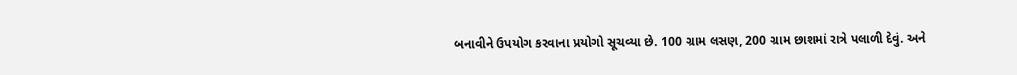બનાવીને ઉપયોગ કરવાના પ્રયોગો સૂચવ્યા છે. 100 ગ્રામ લસણ, 200 ગ્રામ છાશમાં રાત્રે પલાળી દેવું. અને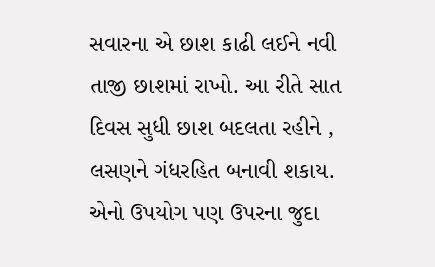સવારના એ છાશ કાઢી લઈને નવી તાજી છાશમાં રાખો. આ રીતે સાત દિવસ સુધી છાશ બદલતા રહીને , લસણને ગંધરહિત બનાવી શકાય. એનો ઉપયોગ પણ ઉપરના જુદા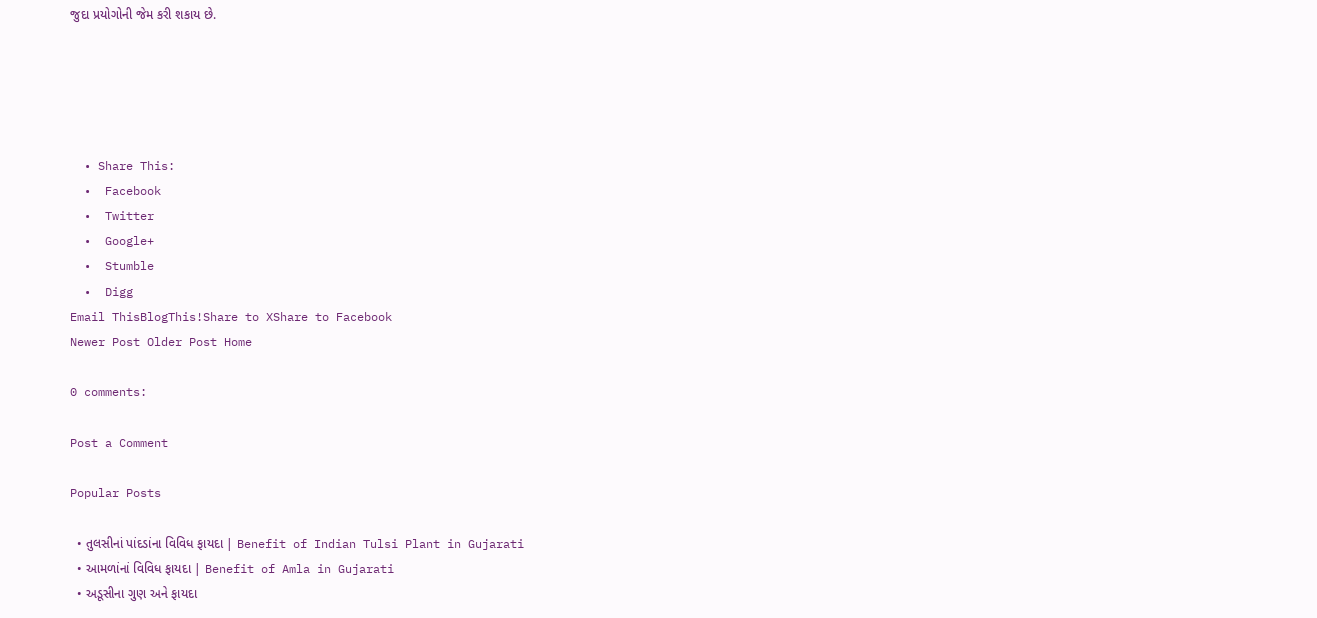જુદા પ્રયોગોની જેમ કરી શકાય છે.





  • Share This:
  •  Facebook
  •  Twitter
  •  Google+
  •  Stumble
  •  Digg
Email ThisBlogThis!Share to XShare to Facebook
Newer Post Older Post Home

0 comments:

Post a Comment

Popular Posts

  • તુલસીનાં પાંદડાંના વિવિધ ફાયદા | Benefit of Indian Tulsi Plant in Gujarati
  • આમળાંનાં વિવિધ ફાયદા | Benefit of Amla in Gujarati
  • અડૂસીના ગુણ અને ફાયદા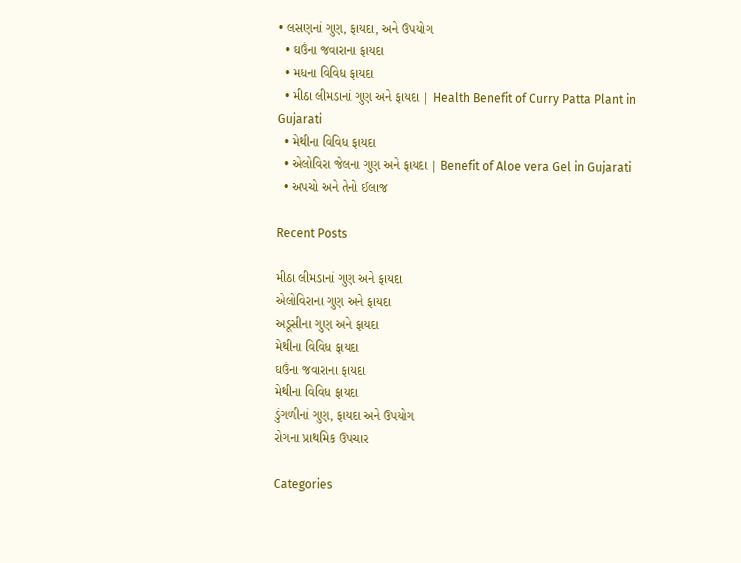• લસણનાં ગુણ, ફાયદા, અને ઉપયોગ
  • ઘઉંના જવારાના ફાયદા
  • મધના વિવિધ ફાયદા
  • મીઠા લીમડાનાં ગુણ અને ફાયદા | Health Benefit of Curry Patta Plant in Gujarati
  • મેથીના વિવિધ ફાયદા
  • એલોવિરા જેલના ગુણ અને ફાયદા | Benefit of Aloe vera Gel in Gujarati
  • અપચો અને તેનો ઈલાજ

Recent Posts

મીઠા લીમડાનાં ગુણ અને ફાયદા
એલોવિરાના ગુણ અને ફાયદા
અડૂસીના ગુણ અને ફાયદા
મેથીના વિવિધ ફાયદા
ઘઉંના જવારાના ફાયદા
મેથીના વિવિધ ફાયદા
ડુંગળીનાં ગુણ, ફાયદા અને ઉપયોગ
રોગના પ્રાથમિક ઉપચાર

Categories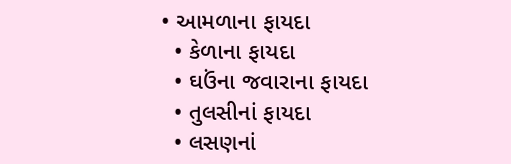• આમળાના ફાયદા
  • કેળાના ફાયદા
  • ઘઉંના જવારાના ફાયદા
  • તુલસીનાં ફાયદા
  • લસણનાં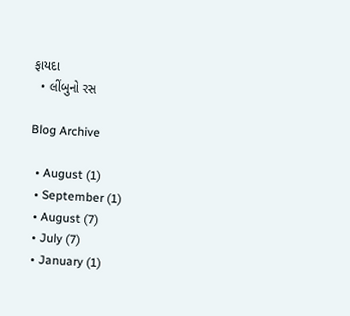ફાયદા
  • લીંબુનો રસ

Blog Archive

  • August (1)
  • September (1)
  • August (7)
  • July (7)
  • January (1)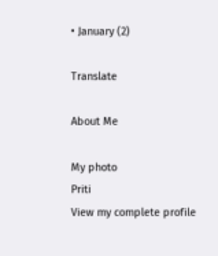• January (2)

Translate

About Me

My photo
Priti
View my complete profile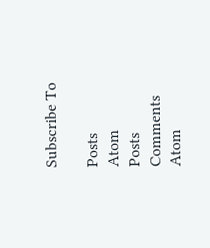Subscribe To

Posts
Atom
Posts
Comments
Atom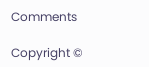Comments

Copyright ©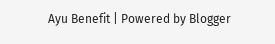Ayu Benefit | Powered by Blogger